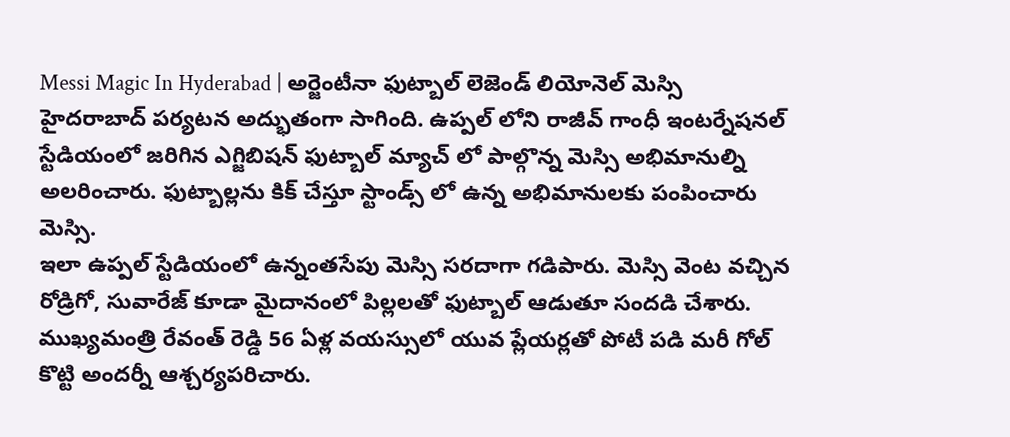Messi Magic In Hyderabad | అర్జెంటీనా ఫుట్బాల్ లెజెండ్ లియోనెల్ మెస్సి హైదరాబాద్ పర్యటన అద్భుతంగా సాగింది. ఉప్పల్ లోని రాజీవ్ గాంధీ ఇంటర్నేషనల్ స్టేడియంలో జరిగిన ఎగ్జిబిషన్ ఫుట్బాల్ మ్యాచ్ లో పాల్గొన్న మెస్సి అభిమానుల్ని అలరించారు. ఫుట్బాల్లను కిక్ చేస్తూ స్టాండ్స్ లో ఉన్న అభిమానులకు పంపించారు మెస్సి.
ఇలా ఉప్పల్ స్టేడియంలో ఉన్నంతసేపు మెస్సి సరదాగా గడిపారు. మెస్సి వెంట వచ్చిన రోడ్రిగో, సువారేజ్ కూడా మైదానంలో పిల్లలతో ఫుట్బాల్ ఆడుతూ సందడి చేశారు. ముఖ్యమంత్రి రేవంత్ రెడ్డి 56 ఏళ్ల వయస్సులో యువ ప్లేయర్లతో పోటీ పడి మరీ గోల్ కొట్టి అందర్నీ ఆశ్చర్యపరిచారు.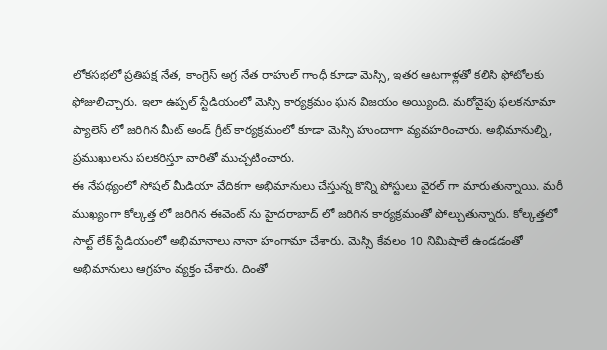లోకసభలో ప్రతిపక్ష నేత, కాంగ్రెస్ అగ్ర నేత రాహుల్ గాంధీ కూడా మెస్సి, ఇతర ఆటగాళ్లతో కలిసి ఫోటోలకు ఫోజులిచ్చారు. ఇలా ఉప్పల్ స్టేడియంలో మెస్సి కార్యక్రమం ఘన విజయం అయ్యింది. మరోవైపు ఫలకనూమా ప్యాలెస్ లో జరిగిన మీట్ అండ్ గ్రీట్ కార్యక్రమంలో కూడా మెస్సి హుందాగా వ్యవహరించారు. అభిమానుల్ని, ప్రముఖులను పలకరిస్తూ వారితో ముచ్చటించారు.
ఈ నేపథ్యంలో సోషల్ మీడియా వేదికగా అభిమానులు చేస్తున్న కొన్ని పోస్టులు వైరల్ గా మారుతున్నాయి. మరీ ముఖ్యంగా కోల్కత్త లో జరిగిన ఈవెంట్ ను హైదరాబాద్ లో జరిగిన కార్యక్రమంతో పోల్చుతున్నారు. కోల్కత్తలో సాల్ట్ లేక్ స్టేడియంలో అభిమానాలు నానా హంగామా చేశారు. మెస్సి కేవలం 10 నిమిషాలే ఉండడంతో అభిమానులు ఆగ్రహం వ్యక్తం చేశారు. దింతో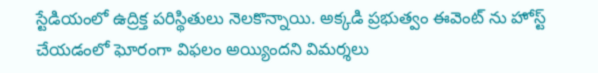స్టేడియంలో ఉద్రిక్త పరిస్థితులు నెలకొన్నాయి. అక్కడి ప్రభుత్వం ఈవెంట్ ను హోస్ట్ చేయడంలో ఘోరంగా విఫలం అయ్యిందని విమర్శలు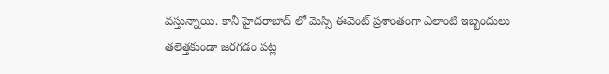వస్తున్నాయి. కానీ హైదరాబాద్ లో మెస్సి ఈవెంట్ ప్రశాంతంగా ఎలాంటి ఇబ్బందులు తలెత్తకుండా జరగడం పట్ల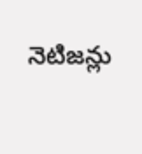నెటిజన్లు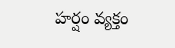హర్షం వ్యక్తం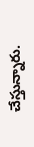చేస్తున్నారు.